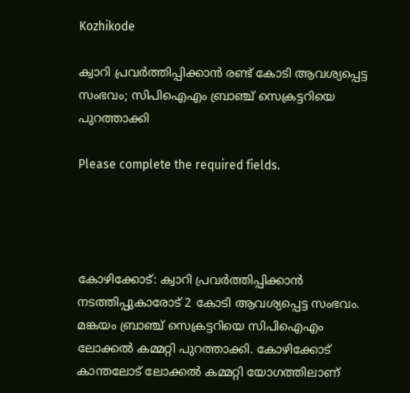Kozhikode

ക്വാറി പ്രവര്‍ത്തിപ്പിക്കാന്‍ രണ്ട് കോടി ആവശ്യപ്പെട്ട സംഭവം; സിപിഐഎം ബ്രാഞ്ച് സെക്രട്ടറിയെ പുറത്താക്കി

Please complete the required fields.




കോഴിക്കോട്: ക്വാറി പ്രവര്‍ത്തിപ്പിക്കാന്‍ നടത്തിപ്പുകാരോട് 2 കോടി ആവശ്യപ്പെട്ട സംഭവം. മങ്കയം ബ്രാഞ്ച് സെക്രട്ടറിയെ സിപിഐഎം ലോക്കല്‍ കമ്മറ്റി പുറത്താക്കി. കോഴിക്കോട് കാന്തലോട് ലോക്കല്‍ കമ്മറ്റി യോഗത്തിലാണ്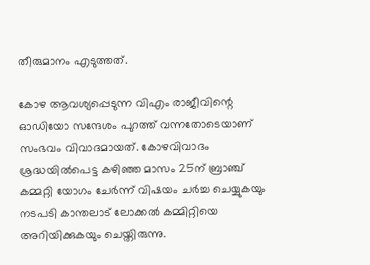തീരുമാനം എടുത്തത്.

കോഴ ആവശ്യപ്പെടുന്ന വിഎം രാജീവിന്റെ ഓഡിയോ സന്ദേശം പുറത്ത് വന്നതോടെയാണ് സംഭവം വിവാദമായത്. കോഴവിവാദം ശ്രദ്ധയില്‍പെട്ട കഴിഞ്ഞ മാസം 25ന് ബ്രാഞ്ച് കമ്മറ്റി യോഗം ചേര്‍ന്ന് വിഷയം ചര്‍ച്ച ചെയ്യുകയും നടപടി കാന്തലാട് ലോക്കല്‍ കമ്മിറ്റിയെ അറിയിക്കുകയും ചെയ്തിരുന്നു.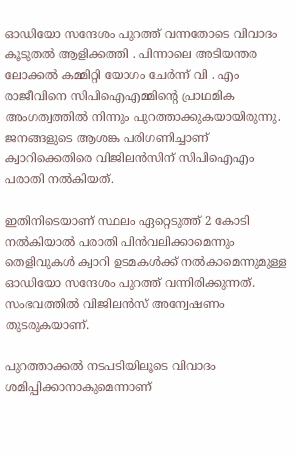ഓഡിയോ സന്ദേശം പുറത്ത് വന്നതോടെ വിവാദം കൂടുതൽ ആളിക്കത്തി . പിന്നാലെ അടിയന്തര ലോക്കല്‍ കമ്മിറ്റി യോഗം ചേര്‍ന്ന് വി . എം രാജീവിനെ സിപിഐഎമ്മിന്റെ പ്രാഥമിക അംഗത്വത്തില്‍ നിന്നും പുറത്താക്കുകയായിരുന്നു. ജനങ്ങളുടെ ആശങ്ക പരിഗണിച്ചാണ് ക്വാറിക്കെതിരെ വിജിലന്‍സിന് സിപിഐഎം പരാതി നല്‍കിയത്.

ഇതിനിടെയാണ് സ്ഥലം ഏറ്റെടുത്ത് 2 കോടി നല്‍കിയാല്‍ പരാതി പിന്‍വലിക്കാമെന്നും തെളിവുകള്‍ ക്വാറി ഉടമകള്‍ക്ക് നല്‍കാമെന്നുമുള്ള ഓഡിയോ സന്ദേശം പുറത്ത് വന്നിരിക്കുന്നത്. സംഭവത്തില്‍ വിജിലന്‍സ് അന്വേഷണം തുടരുകയാണ്.

പുറത്താക്കല്‍ നടപടിയിലൂടെ വിവാദം ശമിപ്പിക്കാനാകുമെന്നാണ്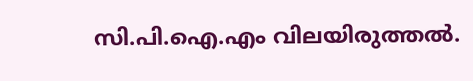സി.പി.ഐ.എം വിലയിരുത്തല്‍.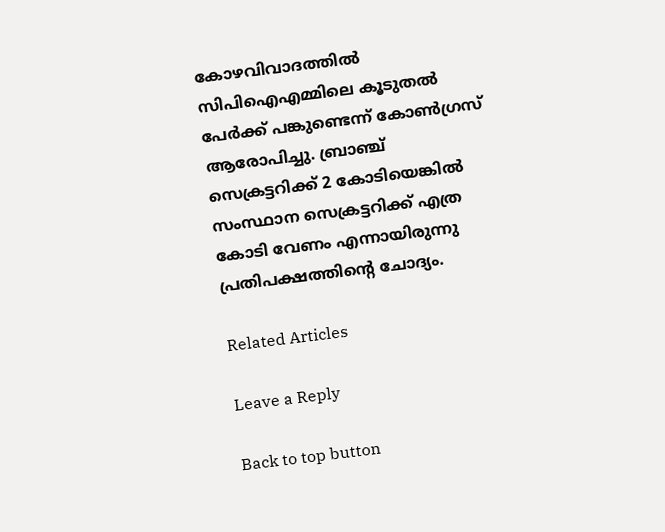കോഴവിവാദത്തില്‍ സിപിഐഎമ്മിലെ കൂടുതല്‍ പേര്‍ക്ക് പങ്കുണ്ടെന്ന് കോണ്‍ഗ്രസ് ആരോപിച്ചു. ബ്രാഞ്ച് സെക്രട്ടറിക്ക് 2 കോടിയെങ്കില്‍ സംസ്ഥാന സെക്രട്ടറിക്ക് എത്ര കോടി വേണം എന്നായിരുന്നു പ്രതിപക്ഷത്തിന്റെ ചോദ്യം.

Related Articles

Leave a Reply

Back to top button